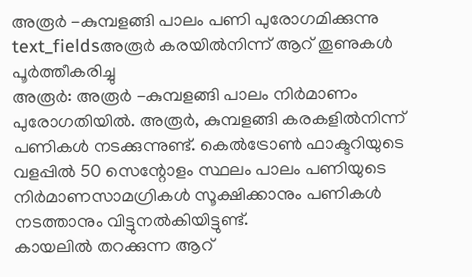അരൂർ -കുമ്പളങ്ങി പാലം പണി പുരോഗമിക്കുന്നു
text_fieldsഅരൂർ കരയിൽനിന്ന് ആറ് തൂണുകൾ പൂർത്തീകരിച്ചു
അരൂർ: അരൂർ -കുമ്പളങ്ങി പാലം നിർമാണം പുരോഗതിയിൽ. അരൂർ, കുമ്പളങ്ങി കരകളിൽനിന്ന് പണികൾ നടക്കുന്നുണ്ട്. കെൽട്രോൺ ഫാക്ടറിയുടെ വളപ്പിൽ 50 സെന്റോളം സ്ഥലം പാലം പണിയുടെ നിർമാണസാമഗ്രികൾ സൂക്ഷിക്കാനും പണികൾ നടത്താനും വിട്ടുനൽകിയിട്ടുണ്ട്.
കായലിൽ തറക്കുന്ന ആറ്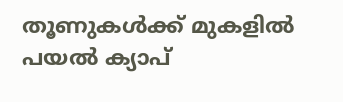തൂണുകൾക്ക് മുകളിൽ പയൽ ക്യാപ്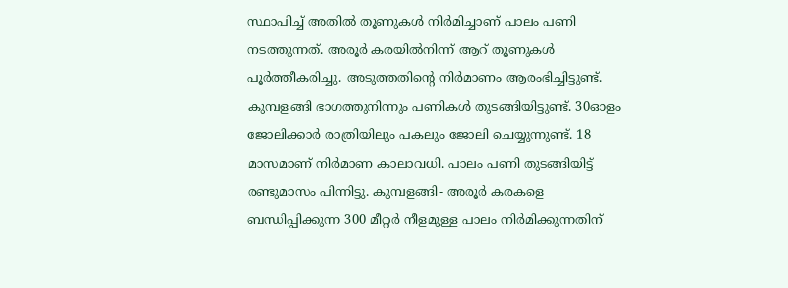സ്ഥാപിച്ച് അതിൽ തൂണുകൾ നിർമിച്ചാണ് പാലം പണി നടത്തുന്നത്. അരൂർ കരയിൽനിന്ന് ആറ് തൂണുകൾ പൂർത്തീകരിച്ചു. അടുത്തതിന്റെ നിർമാണം ആരംഭിച്ചിട്ടുണ്ട്. കുമ്പളങ്ങി ഭാഗത്തുനിന്നും പണികൾ തുടങ്ങിയിട്ടുണ്ട്. 30ഓളം ജോലിക്കാർ രാത്രിയിലും പകലും ജോലി ചെയ്യുന്നുണ്ട്. 18 മാസമാണ് നിർമാണ കാലാവധി. പാലം പണി തുടങ്ങിയിട്ട് രണ്ടുമാസം പിന്നിട്ടു. കുമ്പളങ്ങി- അരൂർ കരകളെ ബന്ധിപ്പിക്കുന്ന 300 മീറ്റർ നീളമുള്ള പാലം നിർമിക്കുന്നതിന്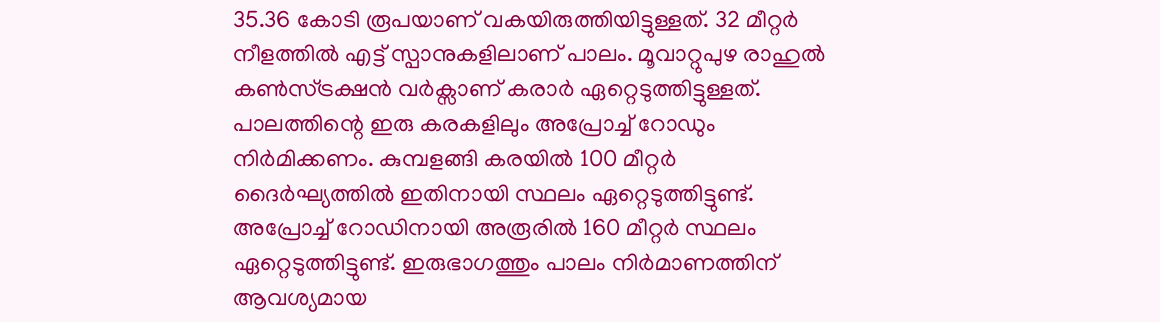35.36 കോടി രൂപയാണ് വകയിരുത്തിയിട്ടുള്ളത്. 32 മീറ്റർ നീളത്തിൽ എട്ട് സ്പാനുകളിലാണ് പാലം. മൂവാറ്റുപുഴ രാഹുൽ കൺസ്ട്രക്ഷൻ വർക്സാണ് കരാർ ഏറ്റെടുത്തിട്ടുള്ളത്. പാലത്തിന്റെ ഇരു കരകളിലും അപ്രോച്ച് റോഡും നിർമിക്കണം. കുമ്പളങ്ങി കരയിൽ 100 മീറ്റർ ദൈർഘ്യത്തിൽ ഇതിനായി സ്ഥലം ഏറ്റെടുത്തിട്ടുണ്ട്. അപ്രോച്ച് റോഡിനായി അരൂരിൽ 160 മീറ്റർ സ്ഥലം ഏറ്റെടുത്തിട്ടുണ്ട്. ഇരുഭാഗത്തും പാലം നിർമാണത്തിന് ആവശ്യമായ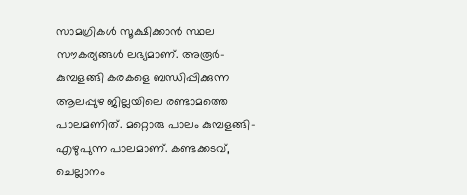സാമഗ്രികൾ സൂക്ഷിക്കാൻ സ്ഥല സൗകര്യങ്ങൾ ലഭ്യമാണ്. അരൂർ-കുമ്പളങ്ങി കരകളെ ബന്ധിപ്പിക്കുന്ന ആലപ്പുഴ ജില്ലയിലെ രണ്ടാമത്തെ പാലമണിത്. മറ്റൊരു പാലം കുമ്പളങ്ങി-എഴുപുന്ന പാലമാണ്. കണ്ടക്കടവ്, ചെല്ലാനം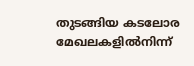തുടങ്ങിയ കടലോര മേഖലകളിൽനിന്ന്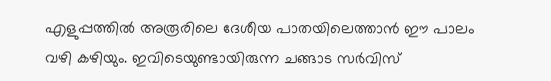എളുപ്പത്തിൽ അരൂരിലെ ദേശീയ പാതയിലെത്താൻ ഈ പാലം വഴി കഴിയും. ഇവിടെയുണ്ടായിരുന്ന ചങ്ങാട സർവിസ്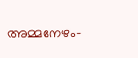അമ്മനേഴം-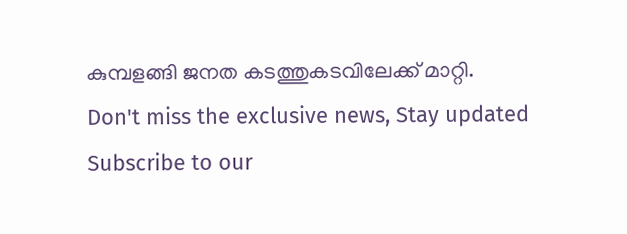കുമ്പളങ്ങി ജനത കടത്തുകടവിലേക്ക് മാറ്റി.
Don't miss the exclusive news, Stay updated
Subscribe to our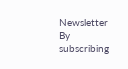Newsletter
By subscribing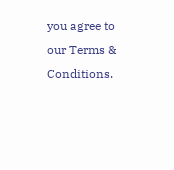you agree to our Terms & Conditions.